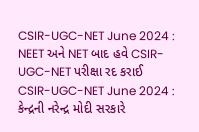CSIR-UGC-NET June 2024 : NEET અને NET બાદ હવે CSIR-UGC-NET પરીક્ષા રદ કરાઈ
CSIR-UGC-NET June 2024 : કેન્દ્રની નરેન્દ્ર મોદી સરકારે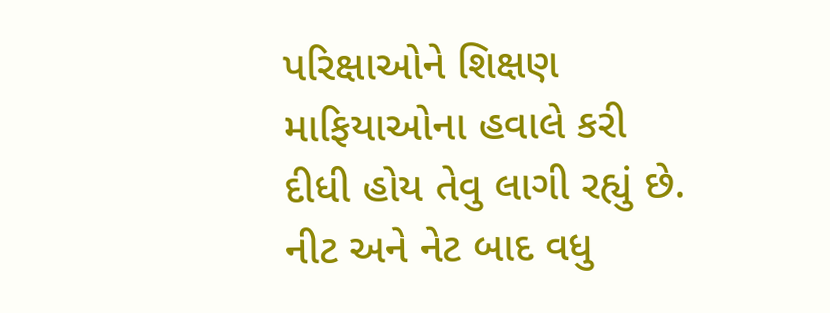પરિક્ષાઓને શિક્ષણ માફિયાઓના હવાલે કરી દીધી હોય તેવુ લાગી રહ્યું છે. નીટ અને નેટ બાદ વધુ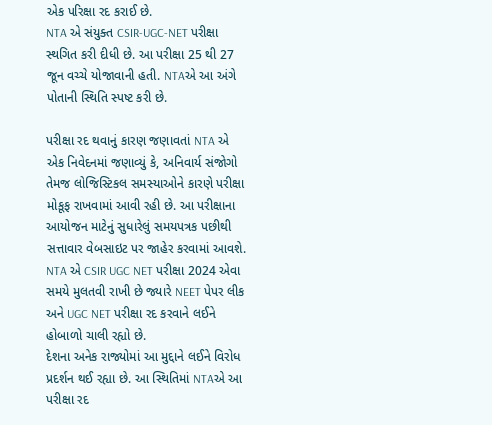એક પરિક્ષા રદ કરાઈ છે.
NTA એ સંયુક્ત CSIR-UGC-NET પરીક્ષા સ્થગિત કરી દીધી છે. આ પરીક્ષા 25 થી 27 જૂન વચ્ચે યોજાવાની હતી. NTAએ આ અંગે પોતાની સ્થિતિ સ્પષ્ટ કરી છે.

પરીક્ષા રદ થવાનું કારણ જણાવતાં NTA એ એક નિવેદનમાં જણાવ્યું કે, અનિવાર્ય સંજોગો તેમજ લોજિસ્ટિકલ સમસ્યાઓને કારણે પરીક્ષા મોકૂફ રાખવામાં આવી રહી છે. આ પરીક્ષાના આયોજન માટેનું સુધારેલું સમયપત્રક પછીથી સત્તાવાર વેબસાઇટ પર જાહેર કરવામાં આવશે.
NTA એ CSIR UGC NET પરીક્ષા 2024 એવા સમયે મુલતવી રાખી છે જ્યારે NEET પેપર લીક અને UGC NET પરીક્ષા રદ કરવાને લઈને હોબાળો ચાલી રહ્યો છે.
દેશના અનેક રાજ્યોમાં આ મુદ્દાને લઈને વિરોધ પ્રદર્શન થઈ રહ્યા છે. આ સ્થિતિમાં NTAએ આ પરીક્ષા રદ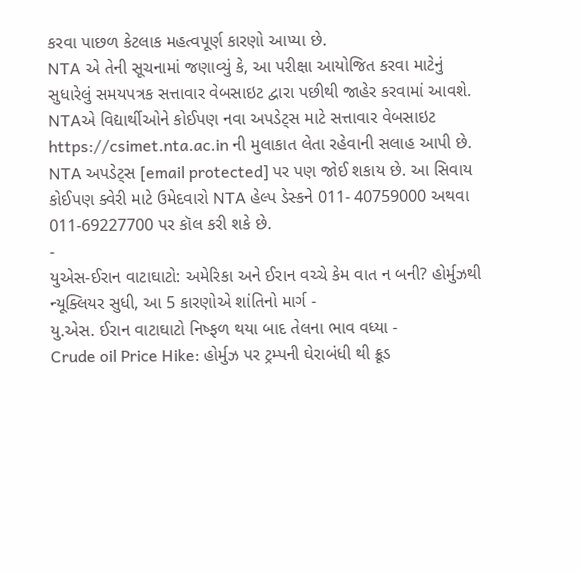કરવા પાછળ કેટલાક મહત્વપૂર્ણ કારણો આપ્યા છે.
NTA એ તેની સૂચનામાં જણાવ્યું કે, આ પરીક્ષા આયોજિત કરવા માટેનું સુધારેલું સમયપત્રક સત્તાવાર વેબસાઇટ દ્વારા પછીથી જાહેર કરવામાં આવશે. NTAએ વિદ્યાર્થીઓને કોઈપણ નવા અપડેટ્સ માટે સત્તાવાર વેબસાઇટ https://csimet.nta.ac.in ની મુલાકાત લેતા રહેવાની સલાહ આપી છે.
NTA અપડેટ્સ [email protected] પર પણ જોઈ શકાય છે. આ સિવાય કોઈપણ ક્વેરી માટે ઉમેદવારો NTA હેલ્પ ડેસ્કને 011- 40759000 અથવા 011-69227700 પર કૉલ કરી શકે છે.
-
યુએસ-ઈરાન વાટાઘાટો: અમેરિકા અને ઈરાન વચ્ચે કેમ વાત ન બની? હોર્મુઝથી ન્યૂક્લિયર સુધી, આ 5 કારણોએ શાંતિનો માર્ગ -
યુ.એસ. ઈરાન વાટાઘાટો નિષ્ફળ થયા બાદ તેલના ભાવ વધ્યા -
Crude oil Price Hike: હોર્મુઝ પર ટ્રમ્પની ઘેરાબંધી થી ક્રૂડ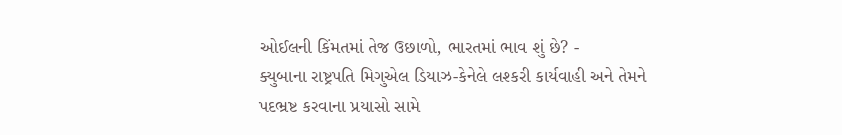ઓઈલની કિંમતમાં તેજ ઉછાળો, ભારતમાં ભાવ શું છે? -
ક્યુબાના રાષ્ટ્રપતિ મિગુએલ ડિયાઝ-કેનેલે લશ્કરી કાર્યવાહી અને તેમને પદભ્રષ્ટ કરવાના પ્રયાસો સામે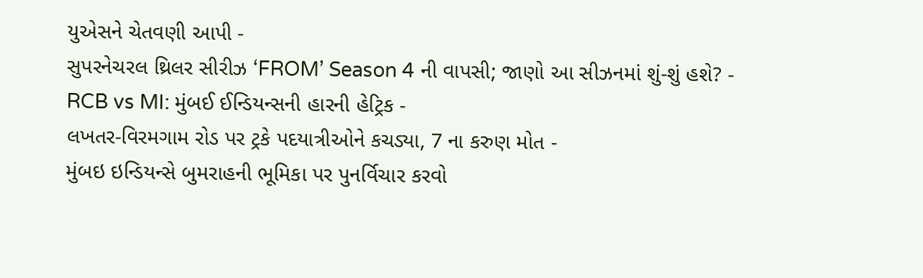યુએસને ચેતવણી આપી -
સુપરનેચરલ થ્રિલર સીરીઝ ‘FROM’ Season 4 ની વાપસી; જાણો આ સીઝનમાં શું-શું હશે? -
RCB vs MI: મુંબઈ ઈન્ડિયન્સની હારની હેટ્રિક -
લખતર-વિરમગામ રોડ પર ટ્રકે પદયાત્રીઓને કચડ્યા, 7 ના કરુણ મોત -
મુંબઇ ઇન્ડિયન્સે બુમરાહની ભૂમિકા પર પુનર્વિચાર કરવો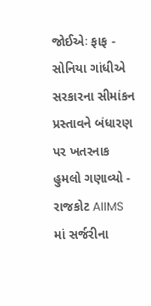જોઈએઃ ફાફ -
સોનિયા ગાંધીએ સરકારના સીમાંકન પ્રસ્તાવને બંધારણ પર ખતરનાક હુમલો ગણાવ્યો -
રાજકોટ AIIMS માં સર્જરીના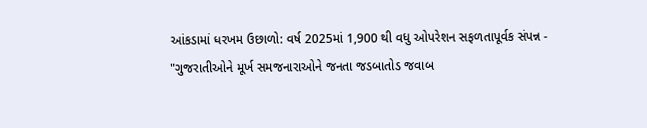આંકડામાં ધરખમ ઉછાળો: વર્ષ 2025માં 1,900 થી વધુ ઓપરેશન સફળતાપૂર્વક સંપન્ન -
"ગુજરાતીઓને મૂર્ખ સમજનારાઓને જનતા જડબાતોડ જવાબ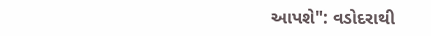આપશે": વડોદરાથી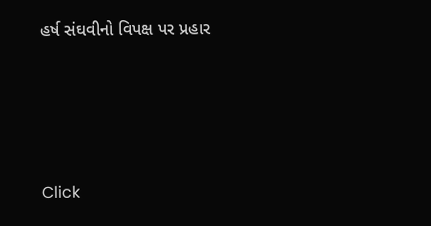હર્ષ સંઘવીનો વિપક્ષ પર પ્રહાર





Click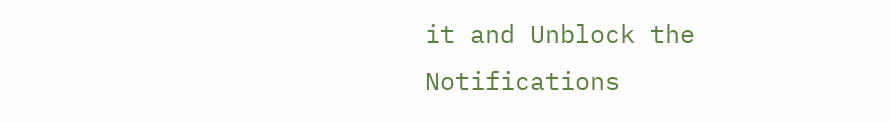it and Unblock the Notifications